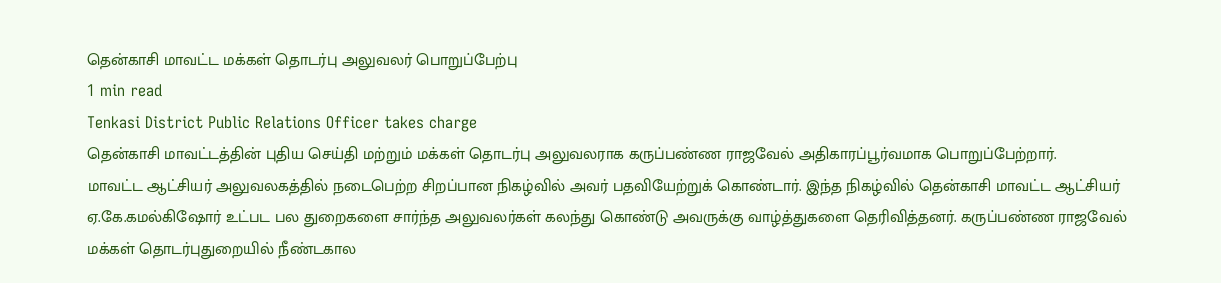தென்காசி மாவட்ட மக்கள் தொடர்பு அலுவலர் பொறுப்பேற்பு
1 min read
Tenkasi District Public Relations Officer takes charge
தென்காசி மாவட்டத்தின் புதிய செய்தி மற்றும் மக்கள் தொடர்பு அலுவலராக கருப்பண்ண ராஜவேல் அதிகாரப்பூர்வமாக பொறுப்பேற்றார்.
மாவட்ட ஆட்சியர் அலுவலகத்தில் நடைபெற்ற சிறப்பான நிகழ்வில் அவர் பதவியேற்றுக் கொண்டார். இந்த நிகழ்வில் தென்காசி மாவட்ட ஆட்சியர் ஏ.கே.கமல்கிஷோர் உட்பட பல துறைகளை சார்ந்த அலுவலர்கள் கலந்து கொண்டு அவருக்கு வாழ்த்துகளை தெரிவித்தனர். கருப்பண்ண ராஜவேல் மக்கள் தொடர்புதுறையில் நீண்டகால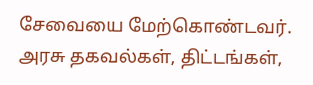சேவையை மேற்கொண்டவர். அரசு தகவல்கள், திட்டங்கள்,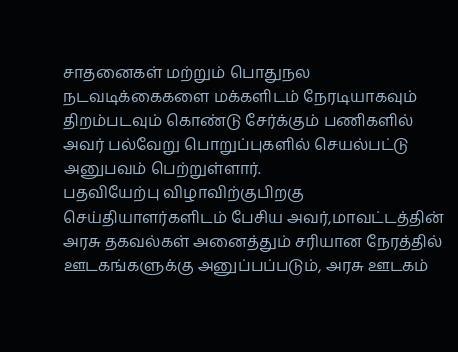சாதனைகள் மற்றும் பொதுநல நடவடிக்கைகளை மக்களிடம் நேரடியாகவும் திறம்படவும் கொண்டு சேர்க்கும் பணிகளில் அவர் பல்வேறு பொறுப்புகளில் செயல்பட்டு அனுபவம் பெற்றுள்ளார்.
பதவியேற்பு விழாவிற்குபிறகு செய்தியாளர்களிடம் பேசிய அவர்,மாவட்டத்தின் அரசு தகவல்கள் அனைத்தும் சரியான நேரத்தில் ஊடகங்களுக்கு அனுப்பப்படும், அரசு ஊடகம்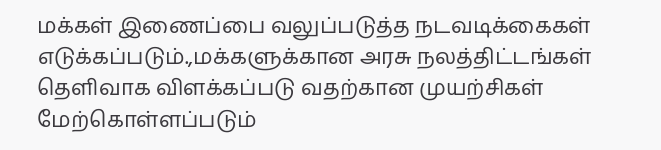மக்கள் இணைப்பை வலுப்படுத்த நடவடிக்கைகள் எடுக்கப்படும்.,மக்களுக்கான அரசு நலத்திட்டங்கள் தெளிவாக விளக்கப்படு வதற்கான முயற்சிகள் மேற்கொள்ளப்படும்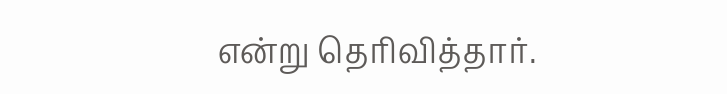என்று தெரிவித்தார்.